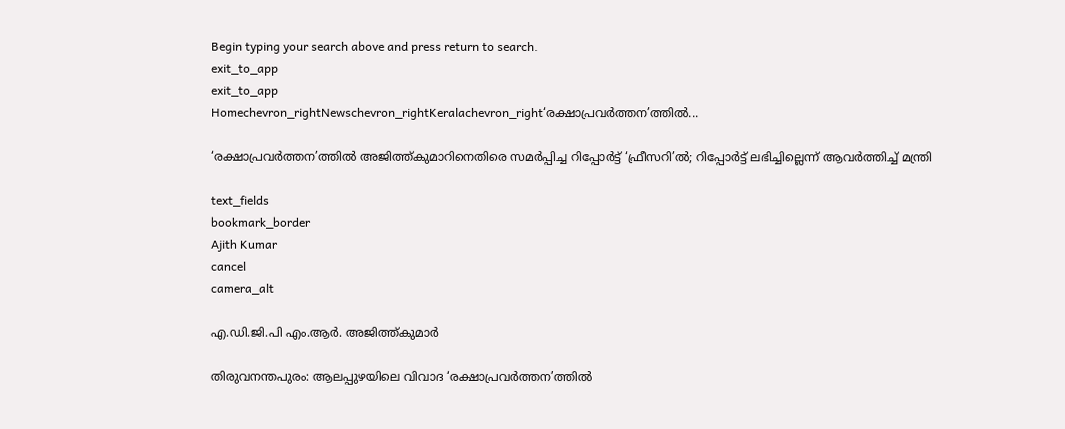Begin typing your search above and press return to search.
exit_to_app
exit_to_app
Homechevron_rightNewschevron_rightKeralachevron_right‘രക്ഷാപ്രവർത്തന’ത്തിൽ...

‘രക്ഷാപ്രവർത്തന’ത്തിൽ അജിത്ത്കുമാറിനെതിരെ സമർപ്പിച്ച റിപ്പോർട്ട് ‘ഫ്രീസറി’ൽ; റിപ്പോർട്ട് ലഭിച്ചില്ലെന്ന് ആവർത്തിച്ച് മന്ത്രി

text_fields
bookmark_border
Ajith Kumar
cancel
camera_alt

എ.ഡി.ജി.പി എം.ആർ. അജിത്ത്കുമാർ

തിരുവനന്തപുരം: ആലപ്പുഴയിലെ വിവാദ ‘രക്ഷാപ്രവർത്തന’ത്തിൽ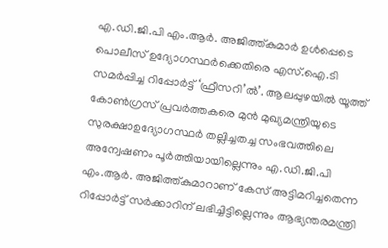എ.ഡി.ജി.പി എം.ആർ. അജിത്ത്കുമാർ ഉൾപ്പെടെ പൊലീസ് ഉദ്യോഗസ്ഥർക്കെതിരെ എസ്.ഐ.ടി സമർപ്പിച്ച റിപ്പോർട്ട് ‘ഫ്രീസറി’ൽ’. ആലപ്പുഴയിൽ യൂത്ത് കോൺഗ്രസ് പ്രവർത്തകരെ മുൻ മുഖ്യമന്ത്രിയുടെ സുരക്ഷാഉദ്യോഗസ്ഥർ തല്ലിച്ചതച്ച സംഭവത്തിലെ അന്വേഷണം പൂർത്തിയായില്ലെന്നും എ.ഡി.ജി.പി എം.ആർ. അജിത്ത്കുമാറാണ് കേസ് അട്ടിമറിച്ചതെന്ന റിപ്പോർട്ട് സർക്കാറിന് ലഭിച്ചിട്ടില്ലെന്നും ആഭ്യന്തരമന്ത്രി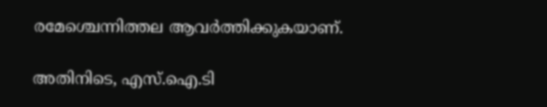രമേശ്ചെന്നിത്തല ആവർത്തിക്കുകയാണ്.

അതിനിടെ, എസ്.ഐ.ടി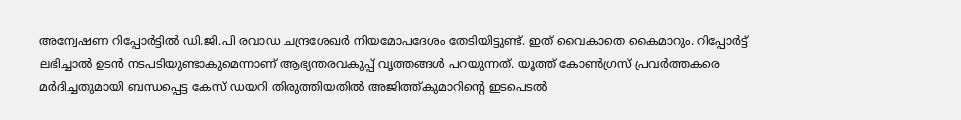അന്വേഷണ റിപ്പോർട്ടില്‍ ഡി.ജി.പി രവാഡ ചന്ദ്രശേഖർ നിയമോപദേശം തേടിയിട്ടുണ്ട്. ഇത് വൈകാതെ കൈമാറും. റിപ്പോർട്ട് ലഭിച്ചാൽ ഉടൻ നടപടിയുണ്ടാകുമെന്നാണ് ആഭ്യന്തരവകുപ്പ് വൃത്തങ്ങൾ പറയുന്നത്. യൂത്ത് കോൺഗ്രസ് പ്രവർത്തകരെ മർദിച്ചതുമായി ബന്ധപ്പെട്ട കേസ് ഡയറി തിരുത്തിയതിൽ അജിത്ത്കുമാറിന്‍റെ ഇടപെടൽ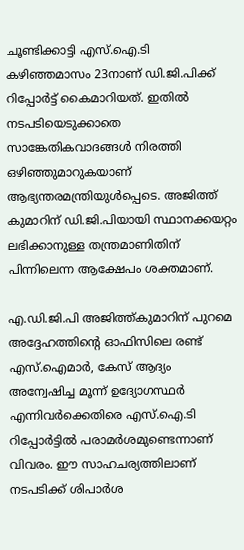ചൂണ്ടിക്കാട്ടി എസ്.ഐ.ടി കഴിഞ്ഞമാസം 23നാണ് ഡി.ജി.പിക്ക് റിപ്പോർട്ട് കൈമാറിയത്. ഇതിൽ നടപടിയെടുക്കാതെ സാങ്കേതികവാദങ്ങൾ നിരത്തി ഒഴിഞ്ഞുമാറുകയാണ് ആഭ്യന്തരമന്ത്രിയുൾപ്പെടെ. അജിത്ത് കുമാറിന് ഡി.ജി.പിയായി സ്ഥാനക്കയറ്റം ലഭിക്കാനുള്ള തന്ത്രമാണിതിന് പിന്നിലെന്ന ആക്ഷേപം ശക്തമാണ്.

എ.ഡി.ജി.പി അജിത്ത്കുമാറിന് പുറമെ അദ്ദേഹത്തിന്റെ ഓഫിസിലെ രണ്ട് എസ്.ഐമാർ, കേസ് ആദ്യം അന്വേഷിച്ച മൂന്ന് ഉദ്യോഗസ്ഥർ എന്നിവർക്കെതിരെ എസ്.ഐ.ടി റിപ്പോർട്ടിൽ പരാമർശമുണ്ടെന്നാണ് വിവരം. ഈ സാഹചര്യത്തിലാണ് നടപടിക്ക് ശിപാർശ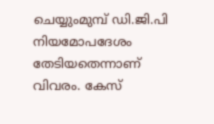ചെയ്യുംമുമ്പ് ഡി.ജി.പി നിയമോപദേശം തേടിയതെന്നാണ് വിവരം. കേസ്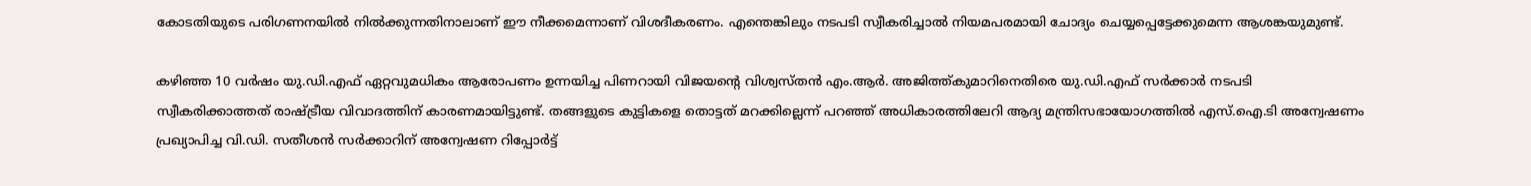കോടതിയുടെ പരിഗണനയിൽ നിൽക്കുന്നതിനാലാണ് ഈ നീക്കമെന്നാണ് വിശദീകരണം. എന്തെങ്കിലും നടപടി സ്വീകരിച്ചാൽ നിയമപരമായി ചോദ്യം ചെയ്യപ്പെട്ടേക്കുമെന്ന ആശങ്കയുമുണ്ട്.

കഴിഞ്ഞ 10 വർഷം യു.ഡി.എഫ് ഏറ്റവുമധികം ആരോപണം ഉന്നയിച്ച പിണറായി വിജയന്റെ വിശ്വസ്തൻ എം.ആർ. അജിത്ത്കുമാറിനെതിരെ യു.ഡി.എഫ് സർക്കാർ നടപടി സ്വീകരിക്കാത്തത് രാഷ്ട്രീയ വിവാദത്തിന് കാരണമായിട്ടുണ്ട്. തങ്ങളുടെ കുട്ടികളെ തൊട്ടത് മറക്കില്ലെന്ന് പറഞ്ഞ് അധികാരത്തിലേറി ആദ്യ മന്ത്രിസഭായോഗത്തിൽ എസ്.ഐ.ടി അന്വേഷണം പ്രഖ്യാപിച്ച വി.ഡി. സതീശൻ സർക്കാറിന് അന്വേഷണ റിപ്പോർട്ട്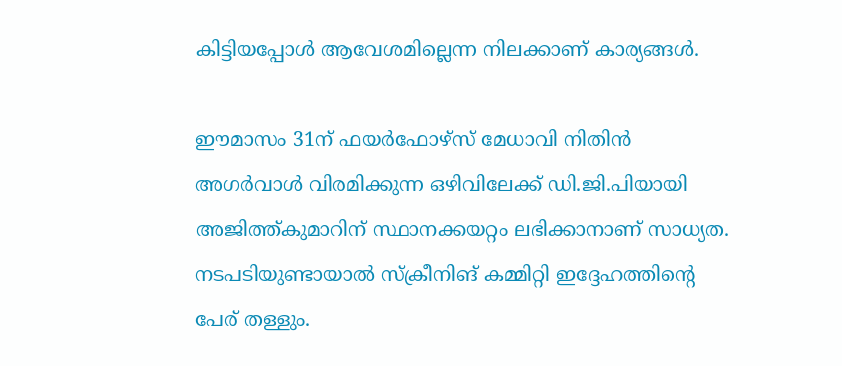കിട്ടിയപ്പോൾ ആവേശമില്ലെന്ന നിലക്കാണ് കാര്യങ്ങൾ.

ഈമാസം 31ന് ഫയർഫോഴ്സ് മേധാവി നിതിൻ അഗർവാൾ വിരമിക്കുന്ന ഒഴിവിലേക്ക് ഡി.ജി.പിയായി അജിത്ത്കുമാറിന് സ്ഥാനക്കയറ്റം ലഭിക്കാനാണ് സാധ്യത. നടപടിയുണ്ടായാൽ സ്ക്രീനിങ് കമ്മിറ്റി ഇദ്ദേഹത്തിന്‍റെ പേര് തള്ളും.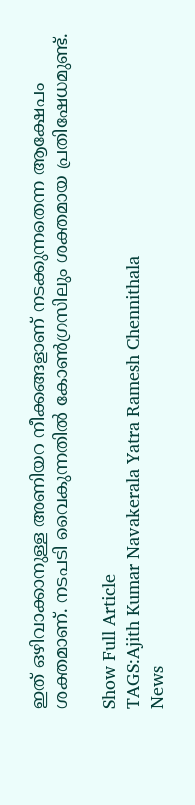ഇത് ഒഴിവാക്കാനുള്ള അണിയറ നീക്കങ്ങളാണ് നടക്കുന്നതെന്ന ആക്ഷേപം ശക്തമാണ്. നടപടി വൈകുന്നതിൽ കോൺഗ്രസിലും ശക്തമായ പ്രതിഷേധമുണ്ട്.

Show Full Article
TAGS:Ajith Kumar Navakerala Yatra Ramesh Chennithala
News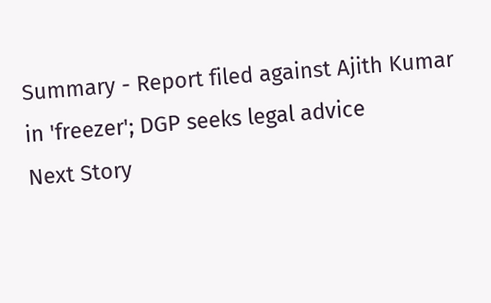Summary - Report filed against Ajith Kumar in 'freezer'; DGP seeks legal advice
Next Story